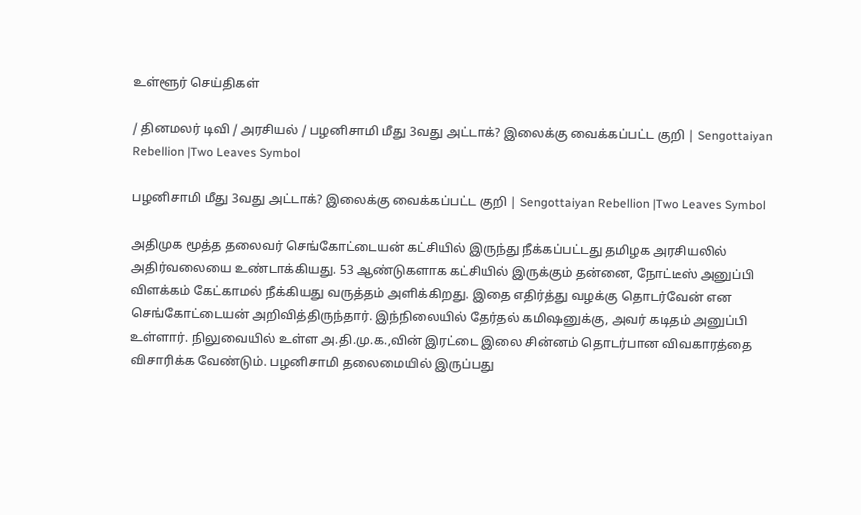உள்ளூர் செய்திகள்

/ தினமலர் டிவி / அரசியல் / பழனிசாமி மீது 3வது அட்டாக்? இலைக்கு வைக்கப்பட்ட குறி | Sengottaiyan Rebellion |Two Leaves Symbol

பழனிசாமி மீது 3வது அட்டாக்? இலைக்கு வைக்கப்பட்ட குறி | Sengottaiyan Rebellion |Two Leaves Symbol

அதிமுக மூத்த தலைவர் செங்கோட்டையன் கட்சியில் இருந்து நீக்கப்பட்டது தமிழக அரசியலில் அதிர்வலையை உண்டாக்கியது. 53 ஆண்டுகளாக கட்சியில் இருக்கும் தன்னை, நோட்டீஸ் அனுப்பி விளக்கம் கேட்காமல் நீக்கியது வருத்தம் அளிக்கிறது. இதை எதிர்த்து வழக்கு தொடர்வேன் என செங்கோட்டையன் அறிவித்திருந்தார். இந்நிலையில் தேர்தல் கமிஷனுக்கு, அவர் கடிதம் அனுப்பி உள்ளார். நிலுவையில் உள்ள அ.தி.மு.க.,வின் இரட்டை இலை சின்னம் தொடர்பான விவகாரத்தை விசாரிக்க வேண்டும். பழனிசாமி தலைமையில் இருப்பது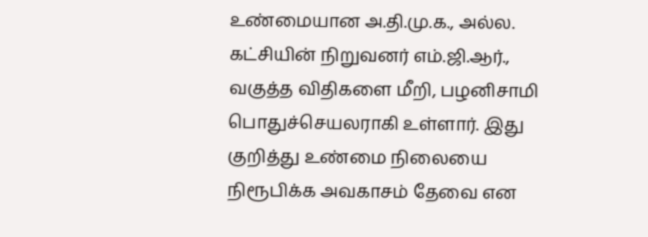உண்மையான அ.தி.மு.க., அல்ல. கட்சியின் நிறுவனர் எம்.ஜி.ஆர்., வகுத்த விதிகளை மீறி, பழனிசாமி பொதுச்செயலராகி உள்ளார். இது குறித்து உண்மை நிலையை நிரூபிக்க அவகாசம் தேவை என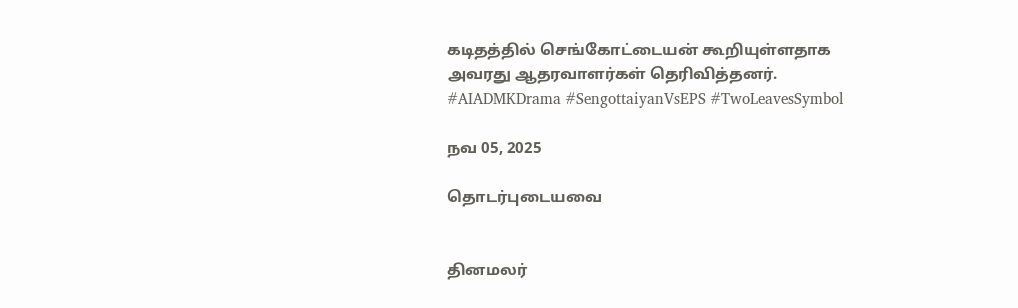கடிதத்தில் செங்கோட்டையன் கூறியுள்ளதாக அவரது ஆதரவாளர்கள் தெரிவித்தனர். #AIADMKDrama #SengottaiyanVsEPS #TwoLeavesSymbol

நவ 05, 2025

தொடர்புடையவை


தினமலர்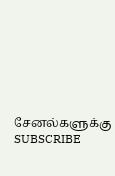சேனல்களுக்கு SUBSCRIBE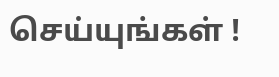செய்யுங்கள் !